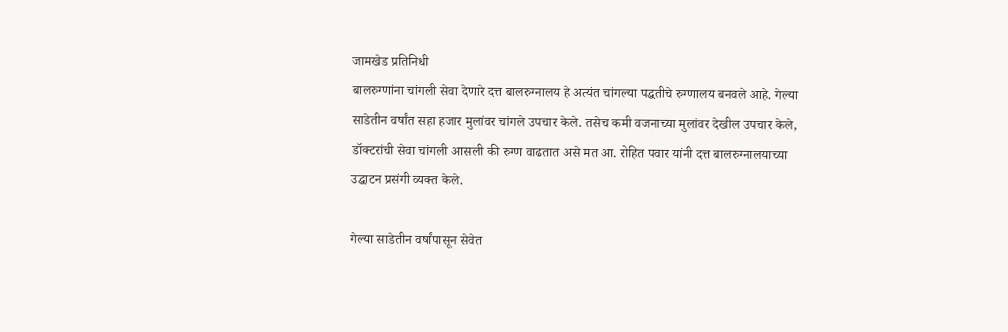जामखेड प्रतिनिधी
बालरुग्णांना चांगली सेवा देणारे दत्त बालरुग्नालय हे अत्यंत चांगल्या पद्धतीचे रुग्णालय बनवले आहे. गेल्या साडेतीन वर्षांत सहा हजार मुलांवर चांगले उपचार केले. तसेच कमी वजनाच्या मुलांवर देखील उपचार केले, डॉक्टरांची सेवा चांगली आसली की रुग्ण वाढतात असे मत आ. रोहित पवार यांनी दत्त बालरुग्नालयाच्या उद्घाटन प्रसंगी व्यक्त केले.

गेल्या साडेतीन वर्षांपासून सेवेत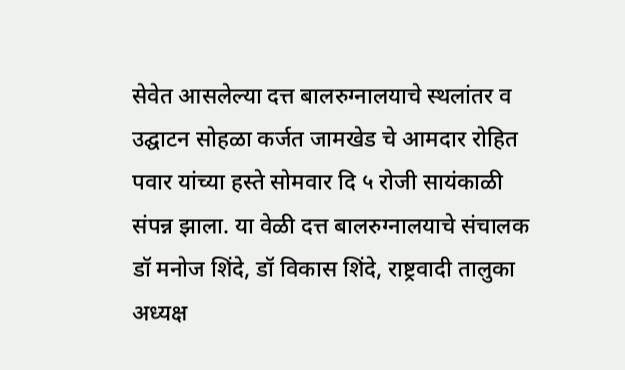सेवेत आसलेल्या दत्त बालरुग्नालयाचे स्थलांतर व उद्घाटन सोहळा कर्जत जामखेड चे आमदार रोहित पवार यांच्या हस्ते सोमवार दि ५ रोजी सायंकाळी संपन्न झाला. या वेळी दत्त बालरुग्नालयाचे संचालक डॉ मनोज शिंदे, डॉ विकास शिंदे, राष्ट्रवादी तालुका अध्यक्ष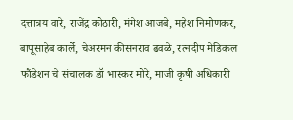दत्तात्रय वारे, राजेंद्र कोठारी, मंगेश आजबे, महेश निमोणकर, बापूसाहेब कार्ले, चेअरमन कीसनराव ढवळे, रत्नदीप मेडिकल फौंडेशन चे संचालक डॉ भास्कर मोरे, माजी कृषी अधिकारी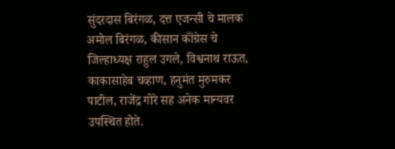सुंदरदास बिरंगळ, दत्त एजन्सी चे मालक अमोल बिरंगळ, कीसान कॉंग्रेस चे जिल्हाध्यक्ष राहुल उगले, विश्वनाथ राऊत, काकासाहेब चव्हाण, हनुमंत मुरुमकर पाटील, राजेंद्र गोरे सह अनेक मान्यवर उपस्थित होते.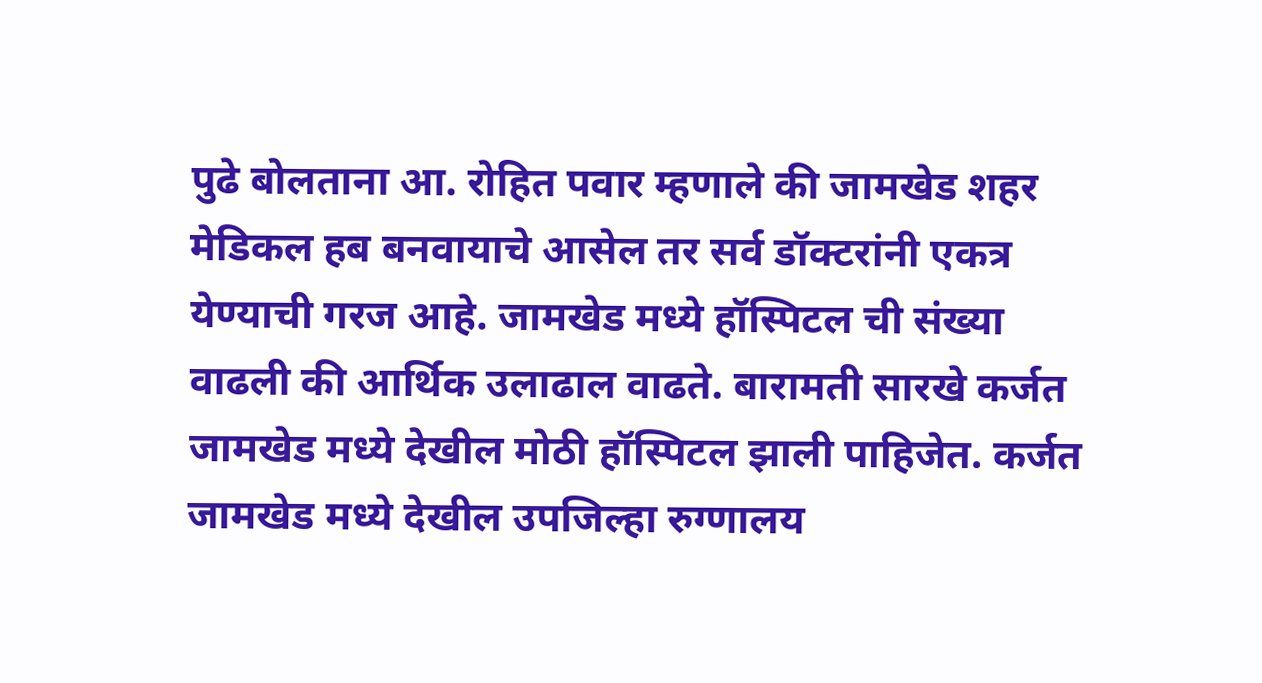पुढे बोलताना आ. रोहित पवार म्हणाले की जामखेड शहर मेडिकल हब बनवायाचे आसेल तर सर्व डॉक्टरांनी एकत्र येण्याची गरज आहे. जामखेड मध्ये हॉस्पिटल ची संख्या वाढली की आर्थिक उलाढाल वाढते. बारामती सारखे कर्जत जामखेड मध्ये देखील मोठी हॉस्पिटल झाली पाहिजेत. कर्जत जामखेड मध्ये देखील उपजिल्हा रुग्णालय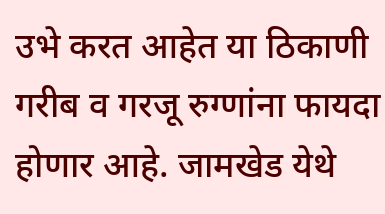उभे करत आहेत या ठिकाणी गरीब व गरजू रुग्णांना फायदा होणार आहे. जामखेड येथे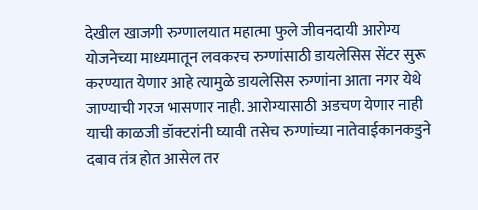देखील खाजगी रुग्णालयात महात्मा फुले जीवनदायी आरोग्य योजनेच्या माध्यमातून लवकरच रुग्णांसाठी डायलेसिस सेंटर सुरू करण्यात येणार आहे त्यामुळे डायलेसिस रुग्णांना आता नगर येथे जाण्याची गरज भासणार नाही. आरोग्यासाठी अडचण येणार नाही याची काळजी डॉक्टरांनी घ्यावी तसेच रुग्णांच्या नातेवाईकानकडुने दबाव तंत्र होत आसेल तर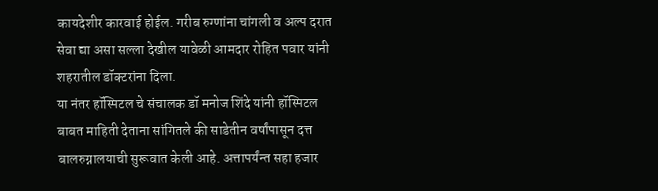कायदेशीर कारवाई होईल. गरीब रुग्णांना चांगली व अल्प दरात सेवा द्या असा सल्ला देखील यावेळी आमदार रोहित पवार यांनी शहरातील डॉक्टरांना दिला.
या नंतर हॉस्पिटल चे संचालक डॉ मनोज शिंदे यांनी हॉस्पिटल बाबत माहिती देताना सांगितले की साडेतीन वर्षांपासून दत्त बालरुग्नालयाची सुरूवात केली आहे. अत्तापर्यंन्त सहा हजार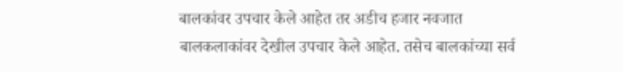बालकांवर उपचार केले आहेत तर अडीच हजार नवजात बालकलाकांवर देखील उपचार केले आहेत. तसेच बालकांच्या सर्व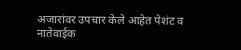अजारांवर उपचार केले आहेत पेशंट व नातेवाईक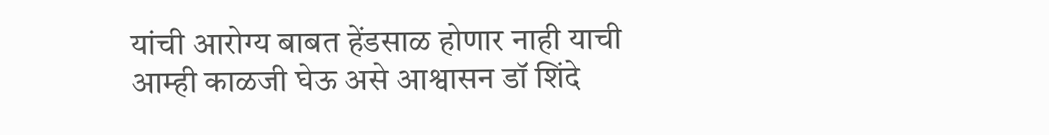यांची आरोग्य बाबत हेंडसाळ होणार नाही याची आम्ही काळजी घेऊ असे आश्वासन डॉ शिंदे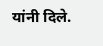यांनी दिले.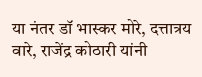या नंतर डॉ भास्कर मोरे, दत्तात्रय वारे, राजेंद्र कोठारी यांनी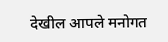देखील आपले मनोगत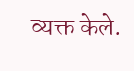व्यक्त केले.